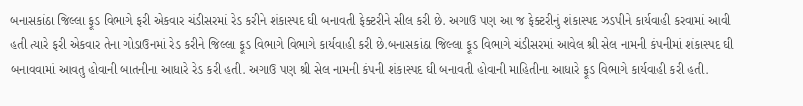બનાસકાંઠા જિલ્લા ફૂડ વિભાગે ફરી એકવાર ચંડીસરમાં રેડ કરીને શંકાસ્પદ ઘી બનાવતી ફેક્ટરીને સીલ કરી છે. અગાઉ પણ આ જ ફેક્ટરીનું શંકાસ્પદ ઝડપીને કાર્યવાહી કરવામાં આવી હતી ત્યારે ફરી એકવાર તેના ગોડાઉનમાં રેડ કરીને જિલ્લા ફૂડ વિભાગે વિભાગે કાર્યવાહી કરી છે.બનાસકાંઠા જિલ્લા ફૂડ વિભાગે ચંડીસરમાં આવેલ શ્રી સેલ નામની કંપનીમાં શંકાસ્પદ ઘી બનાવવામાં આવતુ હોવાની બાતનીના આધારે રેડ કરી હતી. અગાઉ પણ શ્રી સેલ નામની કંપની શંકાસ્પદ ઘી બનાવતી હોવાની માહિતીના આધારે ફૂડ વિભાગે કાર્યવાહી કરી હતી.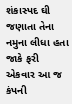શંકાસ્પદ ઘી જણાતા તેના નમુના લીધા હતા જાકે ફરી એકવાર આ જ કંપની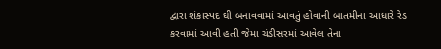દ્વારા શંકાસ્પદ ઘી બનાવવામાં આવતું હોવાની બાતમીના આધારે રેડ કરવામાં આવી હતી જેમા ચંડીસરમાં આવેલ તેના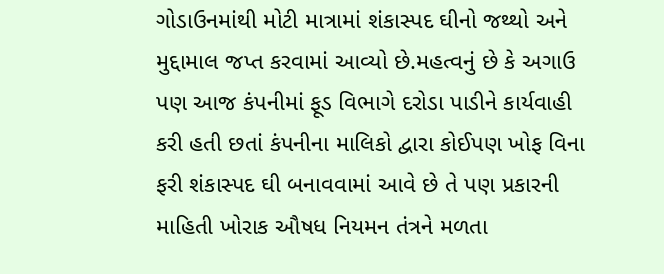ગોડાઉનમાંથી મોટી માત્રામાં શંકાસ્પદ ઘીનો જથ્થો અને મુદ્દામાલ જપ્ત કરવામાં આવ્યો છે.મહત્વનું છે કે અગાઉ પણ આજ કંપનીમાં ફૂડ વિભાગે દરોડા પાડીને કાર્યવાહી કરી હતી છતાં કંપનીના માલિકો દ્વારા કોઈપણ ખોફ વિના ફરી શંકાસ્પદ ઘી બનાવવામાં આવે છે તે પણ પ્રકારની માહિતી ખોરાક ઔષધ નિયમન તંત્રને મળતા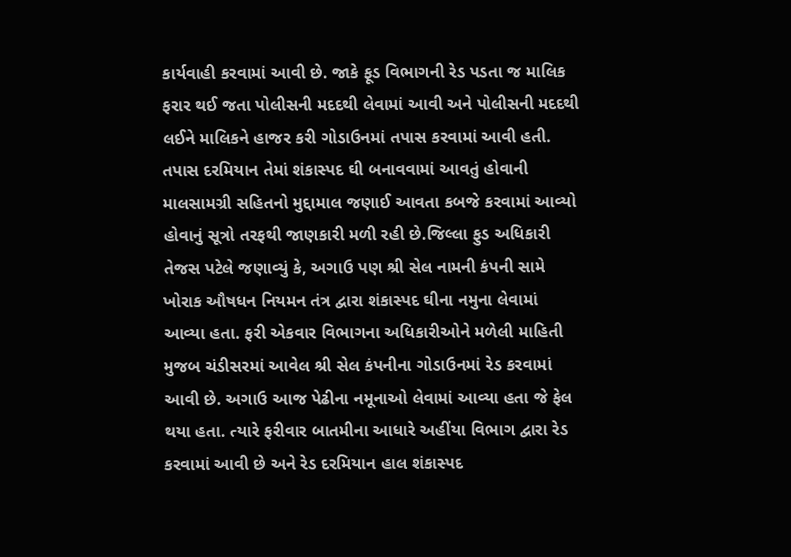કાર્યવાહી કરવામાં આવી છે. જાકે ફૂડ વિભાગની રેડ પડતા જ માલિક ફરાર થઈ જતા પોલીસની મદદથી લેવામાં આવી અને પોલીસની મદદથી લઈને માલિકને હાજર કરી ગોડાઉનમાં તપાસ કરવામાં આવી હતી. તપાસ દરમિયાન તેમાં શંકાસ્પદ ઘી બનાવવામાં આવતું હોવાની માલસામગ્રી સહિતનો મુદ્દામાલ જણાઈ આવતા કબજે કરવામાં આવ્યો હોવાનું સૂત્રો તરફથી જાણકારી મળી રહી છે.જિલ્લા ફુડ અધિકારી તેજસ પટેલે જણાવ્યું કે, અગાઉ પણ શ્રી સેલ નામની કંપની સામે ખોરાક ઔષધન નિયમન તંત્ર દ્વારા શંકાસ્પદ ઘીના નમુના લેવામાં આવ્યા હતા. ફરી એકવાર વિભાગના અધિકારીઓને મળેલી માહિતી મુજબ ચંડીસરમાં આવેલ શ્રી સેલ કંપનીના ગોડાઉનમાં રેડ કરવામાં આવી છે. અગાઉ આજ પેઢીના નમૂનાઓ લેવામાં આવ્યા હતા જે ફેલ થયા હતા. ત્યારે ફરીવાર બાતમીના આધારે અહીંયા વિભાગ દ્વારા રેડ કરવામાં આવી છે અને રેડ દરમિયાન હાલ શંકાસ્પદ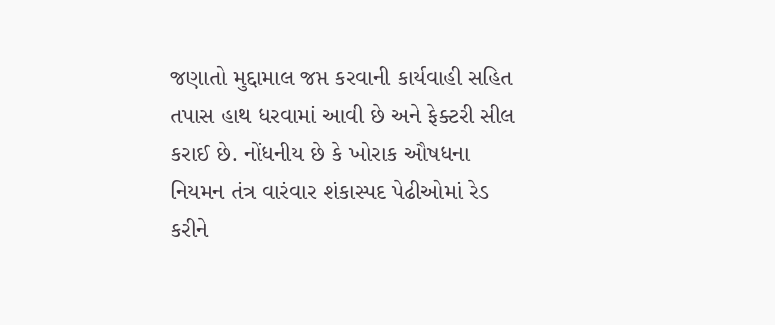જણાતો મુદ્દામાલ જપ્ત કરવાની કાર્યવાહી સહિત તપાસ હાથ ધરવામાં આવી છે અને ફેક્ટરી સીલ કરાઈ છે. નોંધનીય છે કે ખોરાક ઔષધના નિયમન તંત્ર વારંવાર શંકાસ્પદ પેઢીઓમાં રેડ કરીને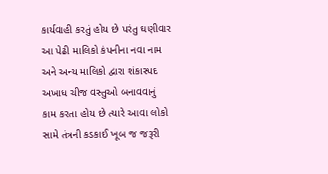કાર્યવાહી કરતું હોય છે પરંતુ ઘણીવાર આ પેઢી માલિકો કંપનીના નવા નામ અને અન્ય માલિકો દ્વારા શંકાસ્પદ અખાધ ચીજ વસ્તુઓ બનાવવાનું કામ કરતા હોય છે ત્યારે આવા લોકો સામે તંત્રની કડકાઈ ખૂબ જ જરૂરી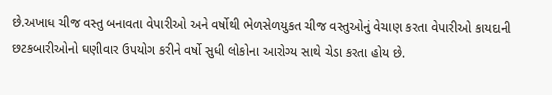છે.અખાધ ચીજ વસ્તુ બનાવતા વેપારીઓ અને વર્ષોથી ભેળસેળયુકત ચીજ વસ્તુઓનું વેચાણ કરતા વેપારીઓ કાયદાની છટકબારીઓનો ઘણીવાર ઉપયોગ કરીને વર્ષો સુધી લોકોના આરોગ્ય સાથે ચેડા કરતા હોય છે.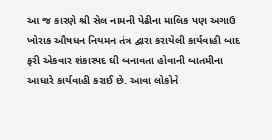આ જ કારણે શ્રી સેલ નામની પેઢીના માલિક પણ અગાઉ ખોરાક ઔષધન નિયમન તંત્ર દ્વારા કરાયેલી કાર્યવાહી બાદ ફરી એકવાર શંકાસ્પદ ઘી બનાવતા હોવાની બાતમીના આધારે કાર્યવાહી કરાઈ છે. આવા લોકોને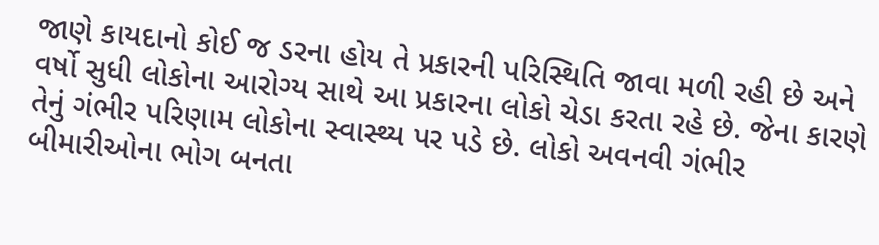જાણે કાયદાનો કોઈ જ ડરના હોય તે પ્રકારની પરિસ્થિતિ જાવા મળી રહી છે અને વર્ષો સુધી લોકોના આરોગ્ય સાથે આ પ્રકારના લોકો ચેડા કરતા રહે છે. જેના કારણે તેનું ગંભીર પરિણામ લોકોના સ્વાસ્થ્ય પર પડે છે. લોકો અવનવી ગંભીર બીમારીઓના ભોગ બનતા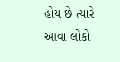હોય છે ત્યારે આવા લોકો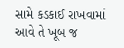સામે કડકાઈ રાખવામાં આવે તે ખૂબ જ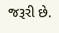જરૂરી છે.